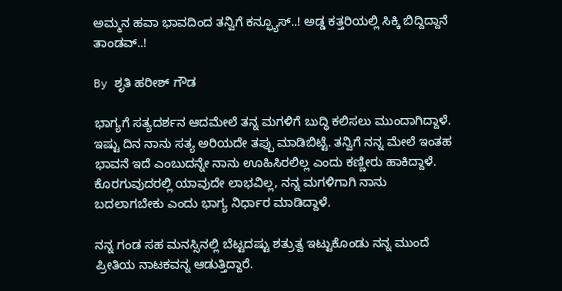ಅಮ್ಮನ ಹವಾ ಭಾವದಿಂದ ತನ್ವಿಗೆ ಕನ್ಫ್ಯೂಸ್..! ಅಡ್ಡ ಕತ್ತರಿಯಲ್ಲಿ ಸಿಕ್ಕಿ ಬಿದ್ದಿದ್ದಾನೆ ತಾಂಡವ್..!

By ಶೃತಿ ಹರೀಶ್ ಗೌಡ

ಭಾಗ್ಯಗೆ ಸತ್ಯದರ್ಶನ ಆದಮೇಲೆ ತನ್ನ ಮಗಳಿಗೆ ಬುದ್ಧಿ ಕಲಿಸಲು ಮುಂದಾಗಿದ್ದಾಳೆ. ಇಷ್ಟು ದಿನ ನಾನು ಸತ್ಯ ಅರಿಯದೇ ತಪ್ಪು ಮಾಡಿಬಿಟ್ಟೆ. ತನ್ವಿಗೆ ನನ್ನ ಮೇಲೆ ಇಂತಹ ಭಾವನೆ ಇದೆ ಎಂಬುದನ್ನೇ ನಾನು ಊಹಿಸಿರಲಿಲ್ಲ ಎಂದು ಕಣ್ಣೀರು ಹಾಕಿದ್ದಾಳೆ. ಕೊರಗುವುದರಲ್ಲಿ ಯಾವುದೇ ಲಾಭವಿಲ್ಲ, ನನ್ನ ಮಗಳಿಗಾಗಿ ನಾನು ಬದಲಾಗಬೇಕು ಎಂದು ಭಾಗ್ಯ ನಿರ್ಧಾರ ಮಾಡಿದ್ದಾಳೆ.

ನನ್ನ ಗಂಡ ಸಹ ಮನಸ್ಸಿನಲ್ಲಿ ಬೆಟ್ಟದಷ್ಟು ಶತ್ರುತ್ವ ಇಟ್ಟುಕೊಂಡು ನನ್ನ ಮುಂದೆ ಪ್ರೀತಿಯ ನಾಟಕವನ್ನ ಆಡುತ್ತಿದ್ದಾರೆ.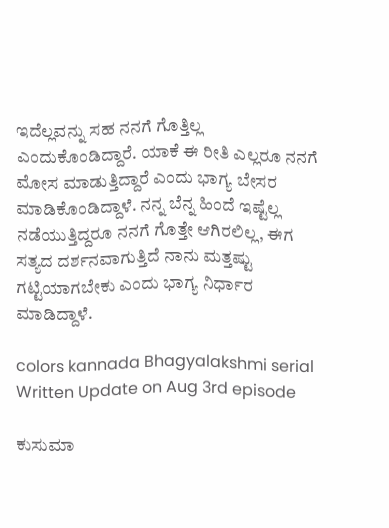ಇದೆಲ್ಲವನ್ನು ಸಹ ನನಗೆ ಗೊತ್ತಿಲ್ಲ ಎಂದುಕೊಂಡಿದ್ದಾರೆ. ಯಾಕೆ ಈ ರೀತಿ ಎಲ್ಲರೂ ನನಗೆ ಮೋಸ ಮಾಡುತ್ತಿದ್ದಾರೆ ಎಂದು ಭಾಗ್ಯ ಬೇಸರ ಮಾಡಿಕೊಂಡಿದ್ದಾಳೆ. ನನ್ನ ಬೆನ್ನ ಹಿಂದೆ ಇಷ್ಟೆಲ್ಲ ನಡೆಯುತ್ತಿದ್ದರೂ ನನಗೆ ಗೊತ್ತೇ ಆಗಿರಲಿಲ್ಲ, ಈಗ ಸತ್ಯದ ದರ್ಶನವಾಗುತ್ತಿದೆ ನಾನು ಮತ್ತಷ್ಟು ಗಟ್ಟಿಯಾಗಬೇಕು ಎಂದು ಭಾಗ್ಯ ನಿರ್ಧಾರ ಮಾಡಿದ್ದಾಳೆ.

colors kannada Bhagyalakshmi serial Written Update on Aug 3rd episode

ಕುಸುಮಾ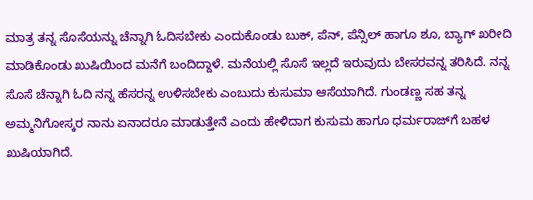ಮಾತ್ರ ತನ್ನ ಸೊಸೆಯನ್ನು ಚೆನ್ನಾಗಿ ಓದಿಸಬೇಕು ಎಂದುಕೊಂಡು ಬುಕ್, ಪೆನ್, ಪೆನ್ಸಿಲ್ ಹಾಗೂ ಶೂ, ಬ್ಯಾಗ್ ಖರೀದಿ ಮಾಡಿಕೊಂಡು ಖುಷಿಯಿಂದ ಮನೆಗೆ ಬಂದಿದ್ದಾಳೆ. ಮನೆಯಲ್ಲಿ ಸೊಸೆ ಇಲ್ಲದೆ ಇರುವುದು ಬೇಸರವನ್ನ ತರಿಸಿದೆ. ನನ್ನ ಸೊಸೆ ಚೆನ್ನಾಗಿ ಓದಿ ನನ್ನ ಹೆಸರನ್ನ ಉಳಿಸಬೇಕು ಎಂಬುದು ಕುಸುಮಾ ಆಸೆಯಾಗಿದೆ. ಗುಂಡಣ್ಣ ಸಹ ತನ್ನ ಅಮ್ಮನಿಗೋಸ್ಕರ ನಾನು ಏನಾದರೂ ಮಾಡುತ್ತೇನೆ ಎಂದು ಹೇಳಿದಾಗ ಕುಸುಮ ಹಾಗೂ ಧರ್ಮರಾಜ್‌ಗೆ ಬಹಳ ಖುಷಿಯಾಗಿದೆ.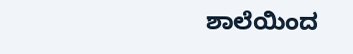ಶಾಲೆಯಿಂದ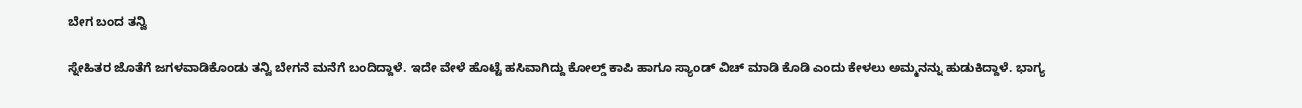ಬೇಗ ಬಂದ ತನ್ವಿ

ಸ್ನೇಹಿತರ ಜೊತೆಗೆ ಜಗಳವಾಡಿಕೊಂಡು ತನ್ವಿ ಬೇಗನೆ ಮನೆಗೆ ಬಂದಿದ್ದಾಳೆ. ಇದೇ ವೇಳೆ ಹೊಟ್ಟೆ ಹಸಿವಾಗಿದ್ದು ಕೋಲ್ಡ್ ಕಾಪಿ ಹಾಗೂ ಸ್ಯಾಂಡ್ ವಿಚ್ ಮಾಡಿ ಕೊಡಿ ಎಂದು ಕೇಳಲು ಅಮ್ಮನನ್ನು ಹುಡುಕಿದ್ದಾಳೆ. ಭಾಗ್ಯ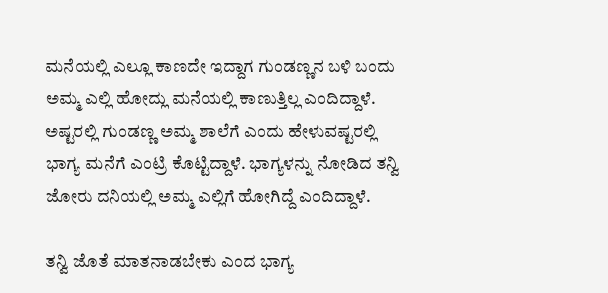ಮನೆಯಲ್ಲಿ ಎಲ್ಲೂ ಕಾಣದೇ ಇದ್ದಾಗ ಗುಂಡಣ್ಣನ ಬಳಿ ಬಂದು ಅಮ್ಮ ಎಲ್ಲಿ ಹೋದ್ಲು ಮನೆಯಲ್ಲಿ ಕಾಣುತ್ತಿಲ್ಲ ಎಂದಿದ್ದಾಳೆ. ಅಷ್ಟರಲ್ಲಿ ಗುಂಡಣ್ಣ ಅಮ್ಮ ಶಾಲೆಗೆ ಎಂದು ಹೇಳುವಷ್ಟರಲ್ಲಿ ಭಾಗ್ಯ ಮನೆಗೆ ಎಂಟ್ರಿ ಕೊಟ್ಟಿದ್ದಾಳೆ. ಭಾಗ್ಯಳನ್ನು ನೋಡಿದ ತನ್ವಿ ಜೋರು ದನಿಯಲ್ಲಿ ಅಮ್ಮ ಎಲ್ಲಿಗೆ ಹೋಗಿದ್ದೆ ಎಂದಿದ್ದಾಳೆ.

ತನ್ವಿ ಜೊತೆ ಮಾತನಾಡಬೇಕು ಎಂದ ಭಾಗ್ಯ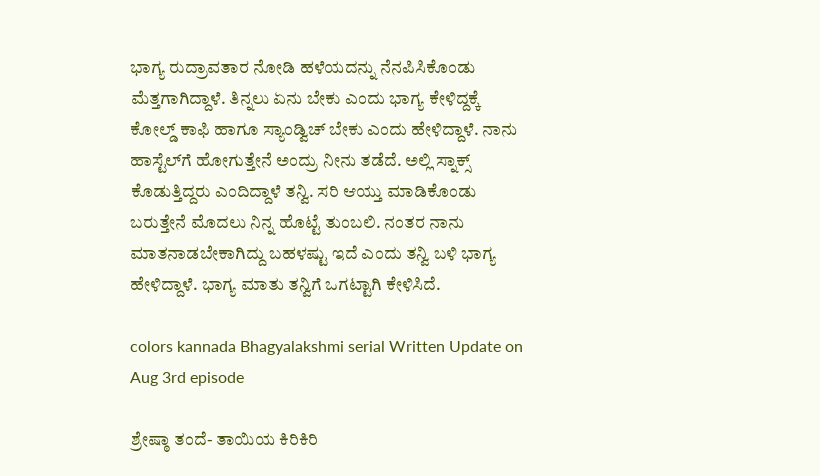ಭಾಗ್ಯ ರುದ್ರಾವತಾರ ನೋಡಿ ಹಳೆಯದನ್ನು ನೆನಪಿಸಿಕೊಂಡು ಮೆತ್ತಗಾಗಿದ್ದಾಳೆ. ತಿನ್ನಲು ಏನು ಬೇಕು ಎಂದು ಭಾಗ್ಯ ಕೇಳಿದ್ದಕ್ಕೆ ಕೋಲ್ಡ್ ಕಾಫಿ ಹಾಗೂ ಸ್ಯಾಂಡ್ವಿಚ್ ಬೇಕು ಎಂದು ಹೇಳಿದ್ದಾಳೆ. ನಾನು ಹಾಸ್ಟೆಲ್‌ಗೆ ಹೋಗುತ್ತೇನೆ ಅಂದ್ರು ನೀನು ತಡೆದೆ. ಅಲ್ಲಿ ಸ್ನಾಕ್ಸ್ ಕೊಡುತ್ತಿದ್ದರು ಎಂದಿದ್ದಾಳೆ ತನ್ವಿ. ಸರಿ ಆಯ್ತು ಮಾಡಿಕೊಂಡು ಬರುತ್ತೇನೆ ಮೊದಲು ನಿನ್ನ ಹೊಟ್ಟೆ ತುಂಬಲಿ. ನಂತರ ನಾನು ಮಾತನಾಡಬೇಕಾಗಿದ್ದು ಬಹಳಷ್ಟು ಇದೆ ಎಂದು ತನ್ವಿ ಬಳಿ ಭಾಗ್ಯ ಹೇಳಿದ್ದಾಳೆ. ಭಾಗ್ಯ ಮಾತು ತನ್ವಿಗೆ ಒಗಟ್ಟಾಗಿ ಕೇಳಿಸಿದೆ.

colors kannada Bhagyalakshmi serial Written Update on Aug 3rd episode

ಶ್ರೇಷ್ಠಾ ತಂದೆ- ತಾಯಿಯ ಕಿರಿಕಿರಿ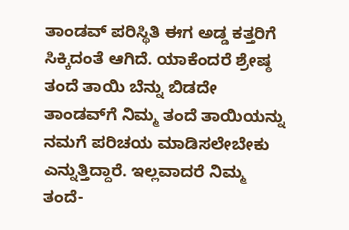ತಾಂಡವ್ ಪರಿಸ್ಥಿತಿ ಈಗ ಅಡ್ಡ ಕತ್ತರಿಗೆ ಸಿಕ್ಕಿದಂತೆ ಆಗಿದೆ. ಯಾಕೆಂದರೆ ಶ್ರೇಷ್ಠ ತಂದೆ ತಾಯಿ ಬೆನ್ನು ಬಿಡದೇ ತಾಂಡವ್‌ಗೆ ನಿಮ್ಮ ತಂದೆ ತಾಯಿಯನ್ನು ನಮಗೆ ಪರಿಚಯ ಮಾಡಿಸಲೇಬೇಕು ಎನ್ನುತ್ತಿದ್ದಾರೆ. ಇಲ್ಲವಾದರೆ ನಿಮ್ಮ ತಂದೆ-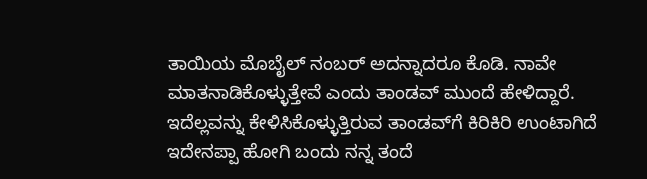ತಾಯಿಯ ಮೊಬೈಲ್ ನಂಬರ್ ಅದನ್ನಾದರೂ ಕೊಡಿ. ನಾವೇ ಮಾತನಾಡಿಕೊಳ್ಳುತ್ತೇವೆ ಎಂದು ತಾಂಡವ್ ಮುಂದೆ ಹೇಳಿದ್ದಾರೆ. ಇದೆಲ್ಲವನ್ನು ಕೇಳಿಸಿಕೊಳ್ಳುತ್ತಿರುವ ತಾಂಡವ್‌ಗೆ ಕಿರಿಕಿರಿ ಉಂಟಾಗಿದೆ ಇದೇನಪ್ಪಾ ಹೋಗಿ ಬಂದು ನನ್ನ ತಂದೆ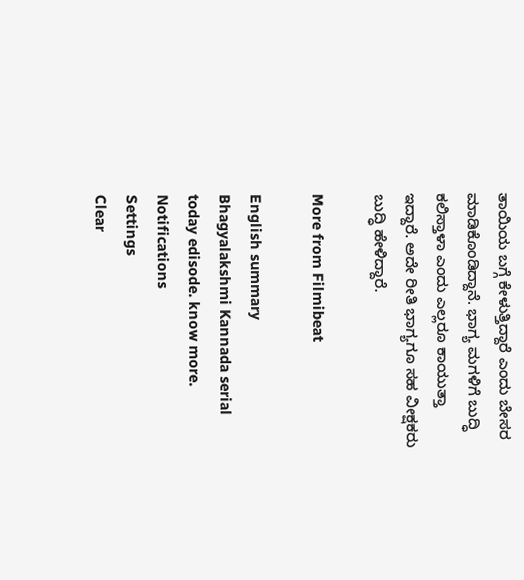ತಾಯಿಯ ಬಗ್ಗೆ ಕೇಳುತ್ತಿದ್ದಾರೆ ಎಂದು ಬೇಸರ ಮಾಡಿಕೊಂಡಿದ್ದಾನೆ. ಭಾಗ್ಯ ಮಗಳಿಗೆ ಬುದ್ಧಿ ಕಲಿಸ್ತಾಳಾ ಎಂದು ಎಲ್ಲರೂ ಕಾಯುತ್ತಾ ಇದ್ದಾರೆ. ಅದೇ ರೀತಿ ಭಾಗ್ಯಗೂ ಸಹ ವೀಕ್ಷಕರು ಬುದ್ಧಿ ಹೇಳಿದ್ದಾರೆ.

More from Filmibeat

English summary
Bhagyalakshmi Kannada serial today edisode. know more.
Notifications
Settings
Clear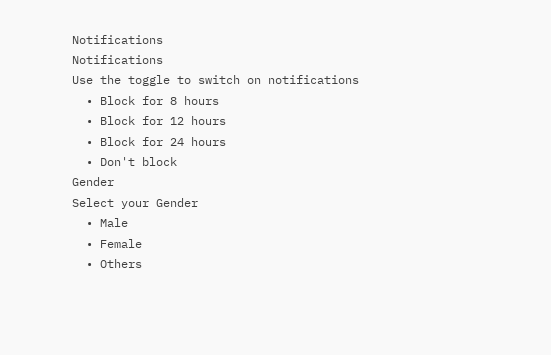Notifications
Notifications
Use the toggle to switch on notifications
  • Block for 8 hours
  • Block for 12 hours
  • Block for 24 hours
  • Don't block
Gender
Select your Gender
  • Male
  • Female
  • Others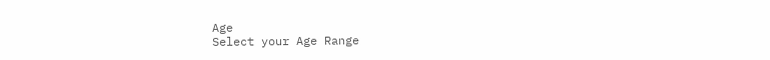Age
Select your Age Range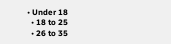• Under 18
  • 18 to 25
  • 26 to 35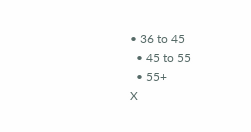• 36 to 45
  • 45 to 55
  • 55+
X